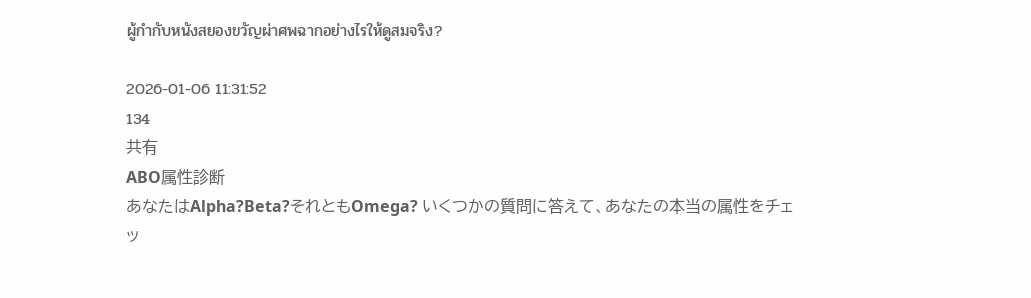ผู้กำกับหนังสยองขวัญผ่าศพฉากอย่างไรให้ดูสมจริง?

2026-01-06 11:31:52
134
共有
ABO属性診断
あなたはAlpha?Beta?それともOmega? いくつかの質問に答えて、あなたの本当の属性をチェッ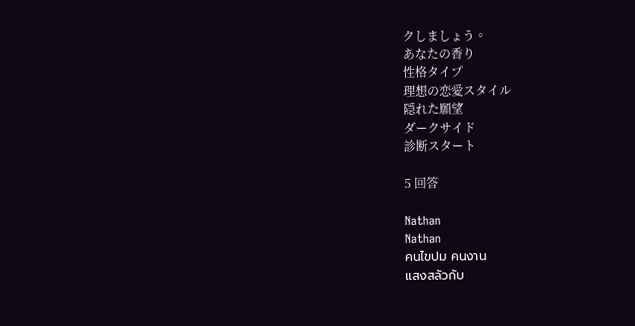クしましょう。
あなたの香り
性格タイプ
理想の恋愛スタイル
隠れた願望
ダークサイド
診断スタート

5 回答

Nathan
Nathan
คนไขปม คนงาน
แสงสลัวกับ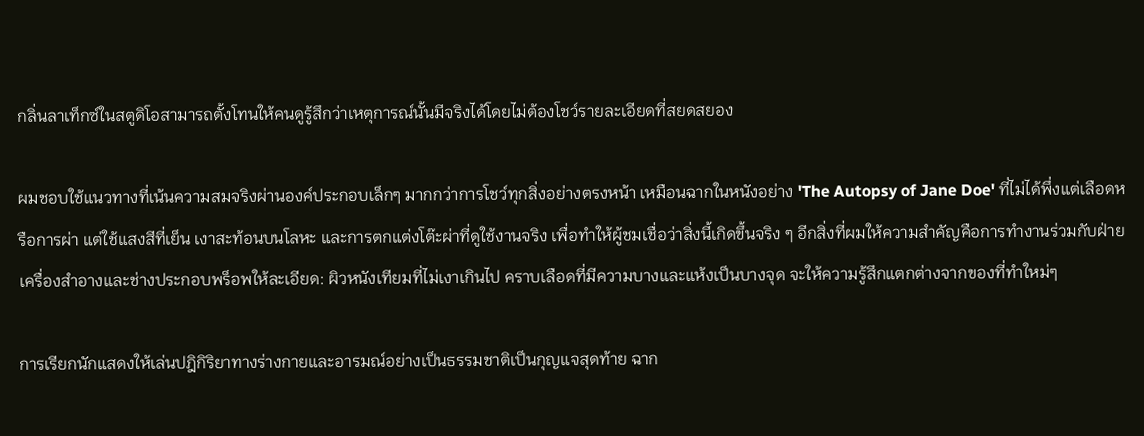กลิ่นลาเท็กซ์ในสตูดิโอสามารถตั้งโทนให้คนดูรู้สึกว่าเหตุการณ์นั้นมีจริงได้โดยไม่ต้องโชว์รายละเอียดที่สยดสยอง

ผมชอบใช้แนวทางที่เน้นความสมจริงผ่านองค์ประกอบเล็กๆ มากกว่าการโชว์ทุกสิ่งอย่างตรงหน้า เหมือนฉากในหนังอย่าง 'The Autopsy of Jane Doe' ที่ไม่ได้พึ่งแต่เลือดหรือการผ่า แต่ใช้แสงสีที่เย็น เงาสะท้อนบนโลหะ และการตกแต่งโต๊ะผ่าที่ดูใช้งานจริง เพื่อทำให้ผู้ชมเชื่อว่าสิ่งนี้เกิดขึ้นจริง ๆ อีกสิ่งที่ผมให้ความสำคัญคือการทำงานร่วมกับฝ่ายเครื่องสำอางและช่างประกอบพร็อพให้ละเอียด: ผิวหนังเทียมที่ไม่เงาเกินไป คราบเลือดที่มีความบางและแห้งเป็นบางจุด จะให้ความรู้สึกแตกต่างจากของที่ทำใหม่ๆ

การเรียกนักแสดงให้เล่นปฎิกิริยาทางร่างกายและอารมณ์อย่างเป็นธรรมชาติเป็นกุญแจสุดท้าย ฉาก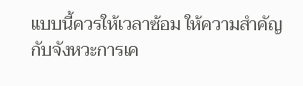แบบนี้ควรให้เวลาซ้อม ให้ความสำคัญกับจังหวะการเค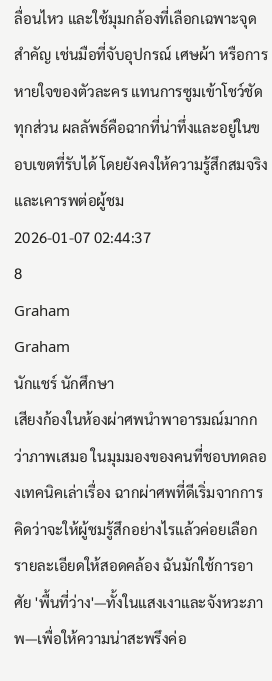ลื่อนไหว และใช้มุมกล้องที่เลือกเฉพาะจุดสำคัญ เช่นมือที่จับอุปกรณ์ เศษผ้า หรือการหายใจของตัวละคร แทนการซูมเข้าโชว์ชัดทุกส่วน ผลลัพธ์คือฉากที่น่าทึ่งและอยู่ในขอบเขตที่รับได้ โดยยังคงให้ความรู้สึกสมจริงและเคารพต่อผู้ชม
2026-01-07 02:44:37
8
Graham
Graham
นักแชร์ นักศึกษา
เสียงก้องในห้องผ่าศพนำพาอารมณ์มากกว่าภาพเสมอ ในมุมมองของคนที่ชอบทดลองเทคนิคเล่าเรื่อง ฉากผ่าศพที่ดีเริ่มจากการคิดว่าจะให้ผู้ชมรู้สึกอย่างไรแล้วค่อยเลือกรายละเอียดให้สอดคล้อง ฉันมักใช้การอาศัย 'พื้นที่ว่าง'—ทั้งในแสงเงาและจังหวะภาพ—เพื่อให้ความน่าสะพรึงค่อ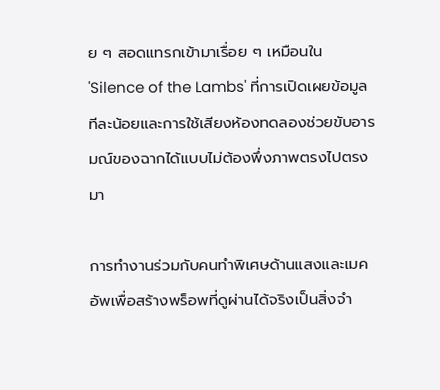ย ๆ สอดแทรกเข้ามาเรื่อย ๆ เหมือนใน 'Silence of the Lambs' ที่การเปิดเผยข้อมูลทีละน้อยและการใช้เสียงห้องทดลองช่วยขับอารมณ์ของฉากได้แบบไม่ต้องพึ่งภาพตรงไปตรงมา

การทำงานร่วมกับคนทำพิเศษด้านแสงและเมคอัพเพื่อสร้างพร็อพที่ดูผ่านได้จริงเป็นสิ่งจำ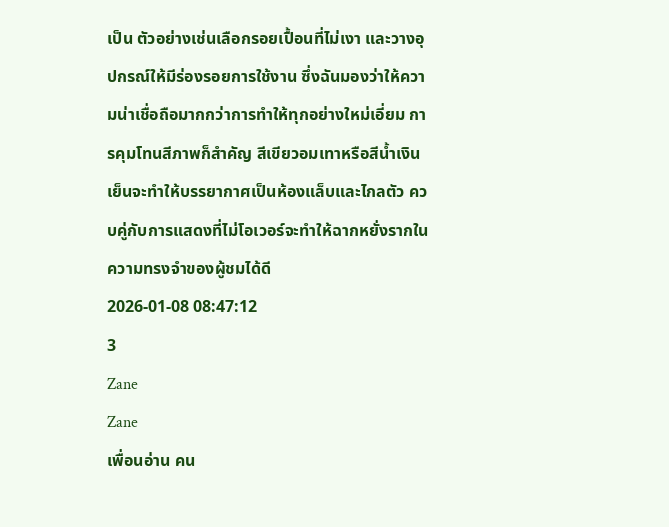เป็น ตัวอย่างเช่นเลือกรอยเปื้อนที่ไม่เงา และวางอุปกรณ์ให้มีร่องรอยการใช้งาน ซึ่งฉันมองว่าให้ความน่าเชื่อถือมากกว่าการทำให้ทุกอย่างใหม่เอี่ยม การคุมโทนสีภาพก็สำคัญ สีเขียวอมเทาหรือสีน้ำเงินเย็นจะทำให้บรรยากาศเป็นห้องแล็บและไกลตัว ควบคู่กับการแสดงที่ไม่โอเวอร์จะทำให้ฉากหยั่งรากในความทรงจำของผู้ชมได้ดี
2026-01-08 08:47:12
3
Zane
Zane
เพื่อนอ่าน คน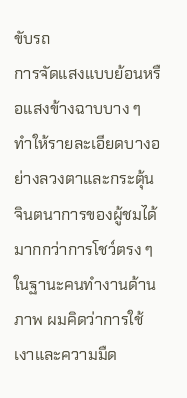ขับรถ
การจัดแสงแบบย้อนหรือแสงข้างฉาบบาง ๆ ทำให้รายละเอียดบางอย่างลวงตาและกระตุ้นจินตนาการของผู้ชมได้มากกว่าการโชว์ตรง ๆ ในฐานะคนทำงานด้านภาพ ผมคิดว่าการใช้เงาและความมืด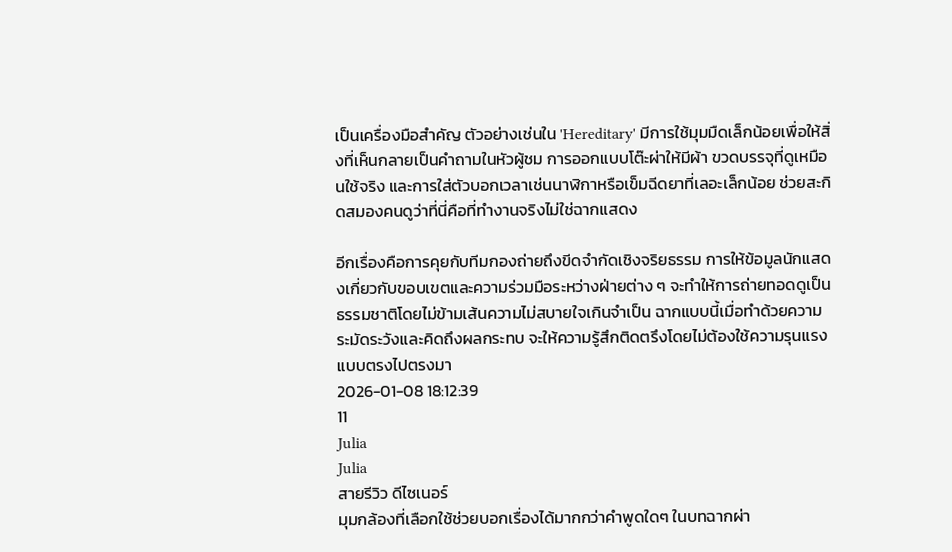เป็นเครื่องมือสำคัญ ตัวอย่างเช่นใน 'Hereditary' มีการใช้มุมมืดเล็กน้อยเพื่อให้สิ่งที่เห็นกลายเป็นคำถามในหัวผู้ชม การออกแบบโต๊ะผ่าให้มีผ้า ขวดบรรจุที่ดูเหมือนใช้จริง และการใส่ตัวบอกเวลาเช่นนาฬิกาหรือเข็มฉีดยาที่เลอะเล็กน้อย ช่วยสะกิดสมองคนดูว่าที่นี่คือที่ทำงานจริงไม่ใช่ฉากแสดง

อีกเรื่องคือการคุยกับทีมกองถ่ายถึงขีดจำกัดเชิงจริยธรรม การให้ข้อมูลนักแสดงเกี่ยวกับขอบเขตและความร่วมมือระหว่างฝ่ายต่าง ๆ จะทำให้การถ่ายทอดดูเป็นธรรมชาติโดยไม่ข้ามเส้นความไม่สบายใจเกินจำเป็น ฉากแบบนี้เมื่อทำด้วยความระมัดระวังและคิดถึงผลกระทบ จะให้ความรู้สึกติดตรึงโดยไม่ต้องใช้ความรุนแรงแบบตรงไปตรงมา
2026-01-08 18:12:39
11
Julia
Julia
สายรีวิว ดีไซเนอร์
มุมกล้องที่เลือกใช้ช่วยบอกเรื่องได้มากกว่าคำพูดใดๆ ในบทฉากผ่า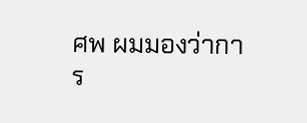ศพ ผมมองว่าการ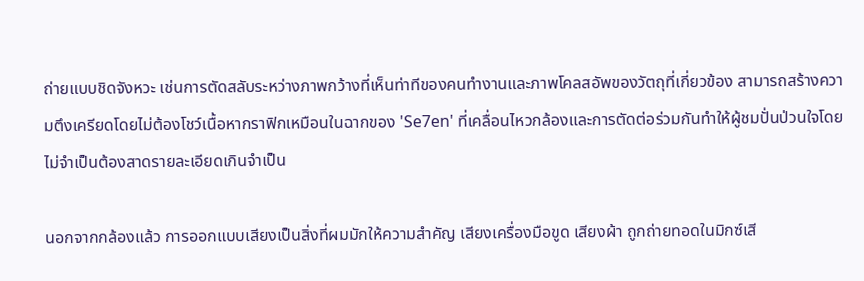ถ่ายแบบชิดจังหวะ เช่นการตัดสลับระหว่างภาพกว้างที่เห็นท่าทีของคนทำงานและภาพโคลสอัพของวัตถุที่เกี่ยวข้อง สามารถสร้างความตึงเครียดโดยไม่ต้องโชว์เนื้อหากราฟิกเหมือนในฉากของ 'Se7en' ที่เคลื่อนไหวกล้องและการตัดต่อร่วมกันทำให้ผู้ชมปั่นป่วนใจโดยไม่จำเป็นต้องสาดรายละเอียดเกินจำเป็น

นอกจากกล้องแล้ว การออกแบบเสียงเป็นสิ่งที่ผมมักให้ความสำคัญ เสียงเครื่องมือขูด เสียงผ้า ถูกถ่ายทอดในมิกซ์เสี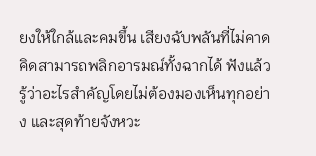ยงให้ใกล้และคมขึ้น เสียงฉับพลันที่ไม่คาดคิดสามารถพลิกอารมณ์ทั้งฉากได้ ฟังแล้วรู้ว่าอะไรสำคัญโดยไม่ต้องมองเห็นทุกอย่าง และสุดท้ายจังหวะ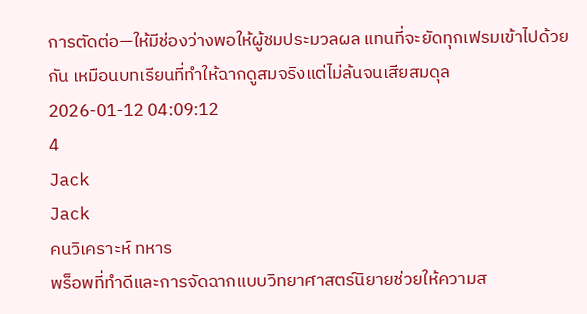การตัดต่อ—ให้มีช่องว่างพอให้ผู้ชมประมวลผล แทนที่จะยัดทุกเฟรมเข้าไปด้วยกัน เหมือนบทเรียนที่ทำให้ฉากดูสมจริงแต่ไม่ล้นจนเสียสมดุล
2026-01-12 04:09:12
4
Jack
Jack
คนวิเคราะห์ ทหาร
พร็อพที่ทำดีและการจัดฉากแบบวิทยาศาสตร์นิยายช่วยให้ความส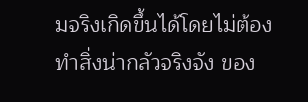มจริงเกิดขึ้นได้โดยไม่ต้องทำสิ่งน่ากลัวจริงจัง ของ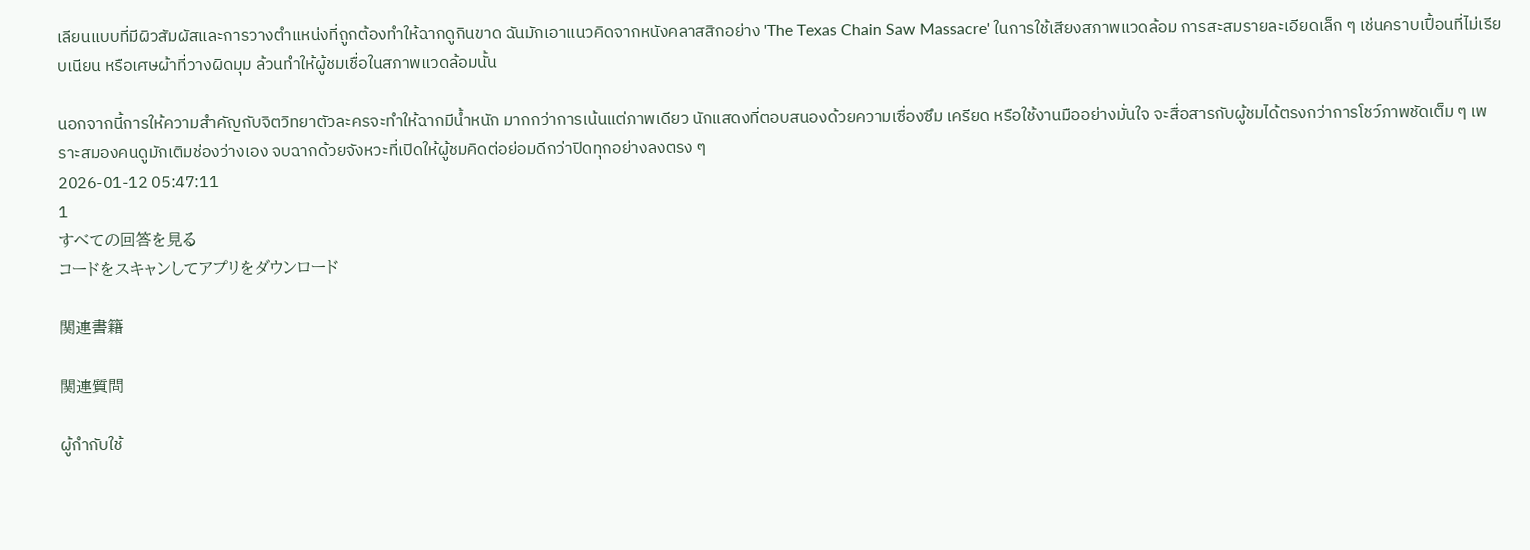เลียนแบบที่มีผิวสัมผัสและการวางตำแหน่งที่ถูกต้องทำให้ฉากดูกินขาด ฉันมักเอาแนวคิดจากหนังคลาสสิกอย่าง 'The Texas Chain Saw Massacre' ในการใช้เสียงสภาพแวดล้อม การสะสมรายละเอียดเล็ก ๆ เช่นคราบเปื้อนที่ไม่เรียบเนียน หรือเศษผ้าที่วางผิดมุม ล้วนทำให้ผู้ชมเชื่อในสภาพแวดล้อมนั้น

นอกจากนี้การให้ความสำคัญกับจิตวิทยาตัวละครจะทำให้ฉากมีน้ำหนัก มากกว่าการเน้นแต่ภาพเดียว นักแสดงที่ตอบสนองด้วยความเซื่องซึม เครียด หรือใช้งานมืออย่างมั่นใจ จะสื่อสารกับผู้ชมได้ตรงกว่าการโชว์ภาพชัดเต็ม ๆ เพราะสมองคนดูมักเติมช่องว่างเอง จบฉากด้วยจังหวะที่เปิดให้ผู้ชมคิดต่อย่อมดีกว่าปิดทุกอย่างลงตรง ๆ
2026-01-12 05:47:11
1
すべての回答を見る
コードをスキャンしてアプリをダウンロード

関連書籍

関連質問

ผู้กำกับใช้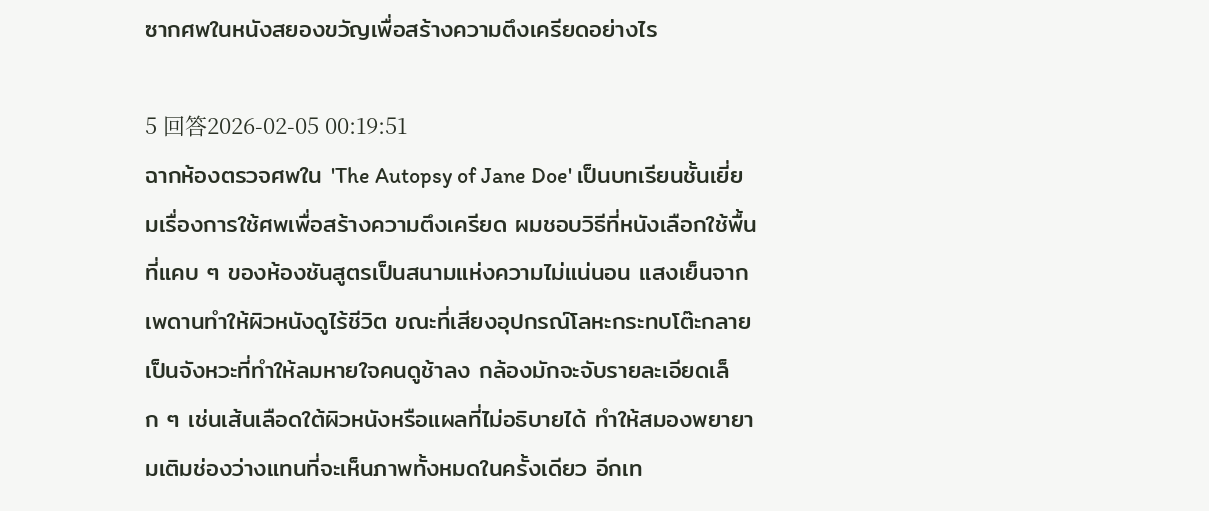ซากศพในหนังสยองขวัญเพื่อสร้างความตึงเครียดอย่างไร

5 回答2026-02-05 00:19:51
ฉากห้องตรวจศพใน 'The Autopsy of Jane Doe' เป็นบทเรียนชั้นเยี่ยมเรื่องการใช้ศพเพื่อสร้างความตึงเครียด ผมชอบวิธีที่หนังเลือกใช้พื้นที่แคบ ๆ ของห้องชันสูตรเป็นสนามแห่งความไม่แน่นอน แสงเย็นจากเพดานทำให้ผิวหนังดูไร้ชีวิต ขณะที่เสียงอุปกรณ์โลหะกระทบโต๊ะกลายเป็นจังหวะที่ทำให้ลมหายใจคนดูช้าลง กล้องมักจะจับรายละเอียดเล็ก ๆ เช่นเส้นเลือดใต้ผิวหนังหรือแผลที่ไม่อธิบายได้ ทำให้สมองพยายามเติมช่องว่างแทนที่จะเห็นภาพทั้งหมดในครั้งเดียว อีกเท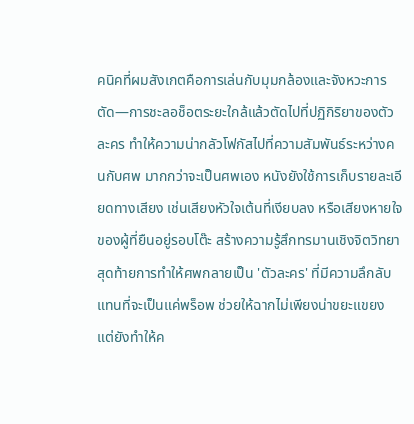คนิคที่ผมสังเกตคือการเล่นกับมุมกล้องและจังหวะการตัด—การชะลอช็อตระยะใกล้แล้วตัดไปที่ปฏิกิริยาของตัวละคร ทำให้ความน่ากลัวโฟกัสไปที่ความสัมพันธ์ระหว่างคนกับศพ มากกว่าจะเป็นศพเอง หนังยังใช้การเก็บรายละเอียดทางเสียง เช่นเสียงหัวใจเต้นที่เงียบลง หรือเสียงหายใจของผู้ที่ยืนอยู่รอบโต๊ะ สร้างความรู้สึกทรมานเชิงจิตวิทยา สุดท้ายการทำให้ศพกลายเป็น 'ตัวละคร' ที่มีความลึกลับแทนที่จะเป็นแค่พร็อพ ช่วยให้ฉากไม่เพียงน่าขยะแขยง แต่ยังทำให้ค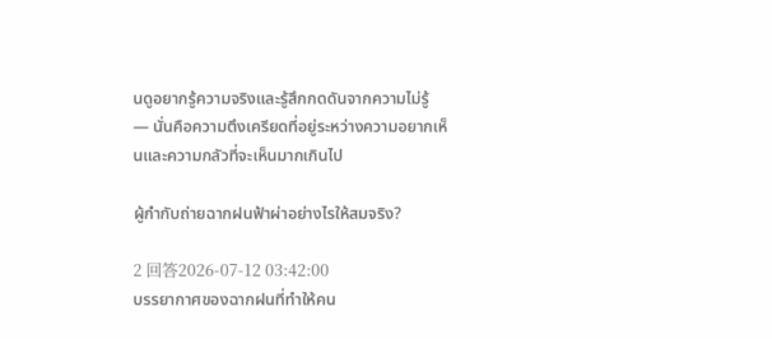นดูอยากรู้ความจริงและรู้สึกกดดันจากความไม่รู้ — นั่นคือความตึงเครียดที่อยู่ระหว่างความอยากเห็นและความกลัวที่จะเห็นมากเกินไป

ผู้กำกับถ่ายฉากฝนฟ้าผ่าอย่างไรให้สมจริง?

2 回答2026-07-12 03:42:00
บรรยากาศของฉากฝนที่ทำให้คน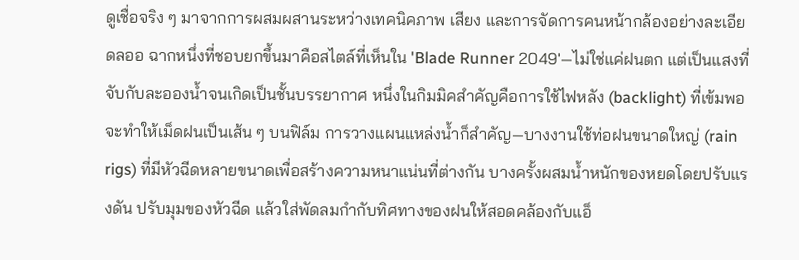ดูเชื่อจริง ๆ มาจากการผสมผสานระหว่างเทคนิคภาพ เสียง และการจัดการคนหน้ากล้องอย่างละเอียดลออ ฉากหนึ่งที่ชอบยกขึ้นมาคือสไตล์ที่เห็นใน 'Blade Runner 2049'—ไม่ใช่แค่ฝนตก แต่เป็นแสงที่จับกับละอองน้ำจนเกิดเป็นชั้นบรรยากาศ หนึ่งในกิมมิคสำคัญคือการใช้ไฟหลัง (backlight) ที่เข้มพอจะทำให้เม็ดฝนเป็นเส้น ๆ บนฟิล์ม การวางแผนแหล่งน้ำก็สำคัญ—บางงานใช้ท่อฝนขนาดใหญ่ (rain rigs) ที่มีหัวฉีดหลายขนาดเพื่อสร้างความหนาแน่นที่ต่างกัน บางครั้งผสมน้ำหนักของหยดโดยปรับแรงดัน ปรับมุมของหัวฉีด แล้วใส่พัดลมกำกับทิศทางของฝนให้สอดคล้องกับแอ็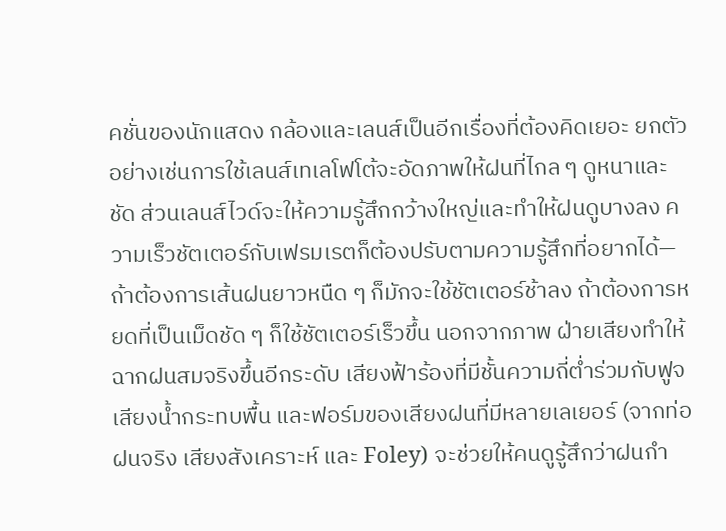คชั่นของนักแสดง กล้องและเลนส์เป็นอีกเรื่องที่ต้องคิดเยอะ ยกตัวอย่างเช่นการใช้เลนส์เทเลโฟโต้จะอัดภาพให้ฝนที่ไกล ๆ ดูหนาและชัด ส่วนเลนส์ไวด์จะให้ความรู้สึกกว้างใหญ่และทำให้ฝนดูบางลง ความเร็วชัตเตอร์กับเฟรมเรตก็ต้องปรับตามความรู้สึกที่อยากได้—ถ้าต้องการเส้นฝนยาวหนืด ๆ ก็มักจะใช้ชัตเตอร์ช้าลง ถ้าต้องการหยดที่เป็นเม็ดชัด ๆ ก็ใช้ชัตเตอร์เร็วขึ้น นอกจากภาพ ฝ่ายเสียงทำให้ฉากฝนสมจริงขึ้นอีกระดับ เสียงฟ้าร้องที่มีชั้นความถี่ต่ำร่วมกับฟูจเสียงน้ำกระทบพื้น และฟอร์มของเสียงฝนที่มีหลายเลเยอร์ (จากท่อฝนจริง เสียงสังเคราะห์ และ Foley) จะช่วยให้คนดูรู้สึกว่าฝนกำ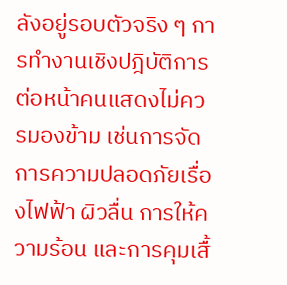ลังอยู่รอบตัวจริง ๆ การทำงานเชิงปฎิบัติการต่อหน้าคนแสดงไม่ควรมองข้าม เช่นการจัดการความปลอดภัยเรื่องไฟฟ้า ผิวลื่น การให้ความร้อน และการคุมเสื้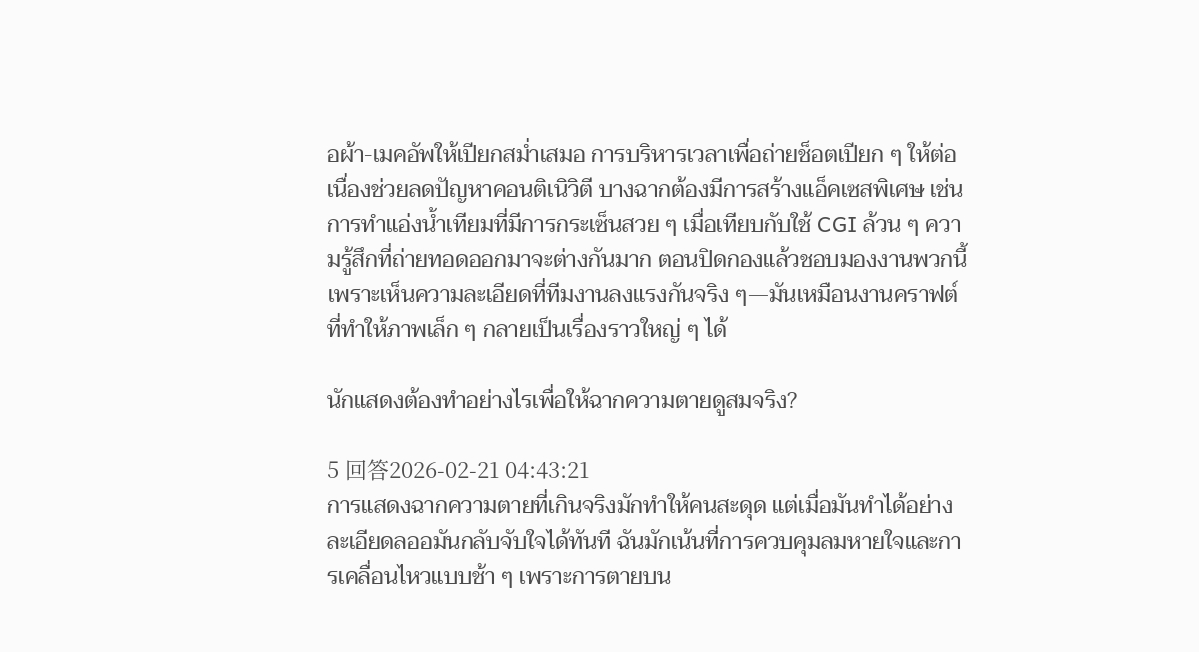อผ้า-เมคอัพให้เปียกสม่ำเสมอ การบริหารเวลาเพื่อถ่ายช็อตเปียก ๆ ให้ต่อเนื่องช่วยลดปัญหาคอนติเนิวิตี บางฉากต้องมีการสร้างแอ็คเซสพิเศษ เช่นการทำแอ่งน้ำเทียมที่มีการกระเซ็นสวย ๆ เมื่อเทียบกับใช้ CGI ล้วน ๆ ความรู้สึกที่ถ่ายทอดออกมาจะต่างกันมาก ตอนปิดกองแล้วชอบมองงานพวกนี้เพราะเห็นความละเอียดที่ทีมงานลงแรงกันจริง ๆ—มันเหมือนงานคราฟต์ที่ทำให้ภาพเล็ก ๆ กลายเป็นเรื่องราวใหญ่ ๆ ได้

นักแสดงต้องทำอย่างไรเพื่อให้ฉากความตายดูสมจริง?

5 回答2026-02-21 04:43:21
การแสดงฉากความตายที่เกินจริงมักทำให้คนสะดุด แต่เมื่อมันทำได้อย่างละเอียดลออมันกลับจับใจได้ทันที ฉันมักเน้นที่การควบคุมลมหายใจและการเคลื่อนไหวแบบช้า ๆ เพราะการตายบน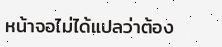หน้าจอไม่ได้แปลว่าต้อง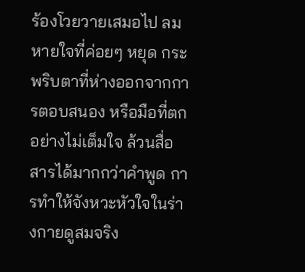ร้องโวยวายเสมอไป ลมหายใจที่ค่อยๆ หยุด กระพริบตาที่ห่างออกจากการตอบสนอง หรือมือที่ตกอย่างไม่เต็มใจ ล้วนสื่อสารได้มากกว่าคำพูด การทำให้จังหวะหัวใจในร่างกายดูสมจริง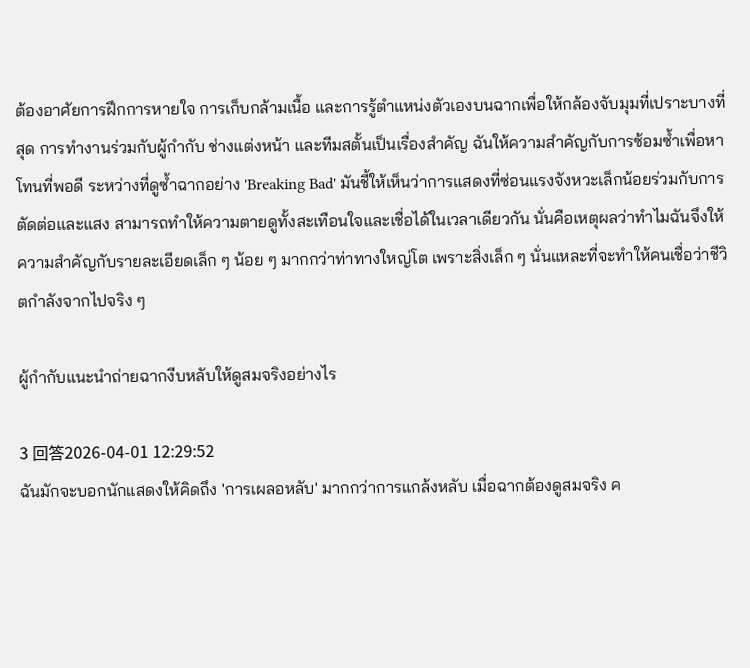ต้องอาศัยการฝึกการหายใจ การเก็บกล้ามเนื้อ และการรู้ตำแหน่งตัวเองบนฉากเพื่อให้กล้องจับมุมที่เปราะบางที่สุด การทำงานร่วมกับผู้กำกับ ช่างแต่งหน้า และทีมสตั้นเป็นเรื่องสำคัญ ฉันให้ความสำคัญกับการซ้อมซ้ำเพื่อหาโทนที่พอดี ระหว่างที่ดูซ้ำฉากอย่าง 'Breaking Bad' มันชี้ให้เห็นว่าการแสดงที่ซ่อนแรงจังหวะเล็กน้อยร่วมกับการตัดต่อและแสง สามารถทำให้ความตายดูทั้งสะเทือนใจและเชื่อได้ในเวลาเดียวกัน นั่นคือเหตุผลว่าทำไมฉันจึงให้ความสำคัญกับรายละเอียดเล็ก ๆ น้อย ๆ มากกว่าท่าทางใหญ่โต เพราะสิ่งเล็ก ๆ นั่นแหละที่จะทำให้คนเชื่อว่าชีวิตกำลังจากไปจริง ๆ

ผู้กำกับแนะนำถ่ายฉากงีบหลับให้ดูสมจริงอย่างไร

3 回答2026-04-01 12:29:52
ฉันมักจะบอกนักแสดงให้คิดถึง 'การเผลอหลับ' มากกว่าการแกล้งหลับ เมื่อฉากต้องดูสมจริง ค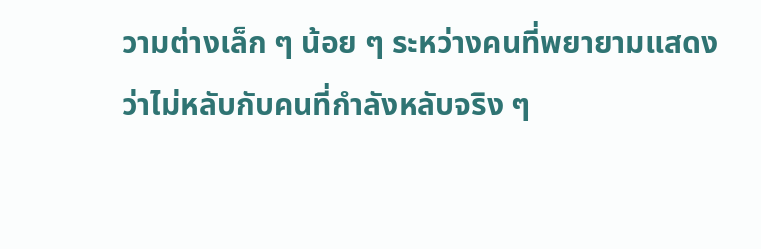วามต่างเล็ก ๆ น้อย ๆ ระหว่างคนที่พยายามแสดงว่าไม่หลับกับคนที่กำลังหลับจริง ๆ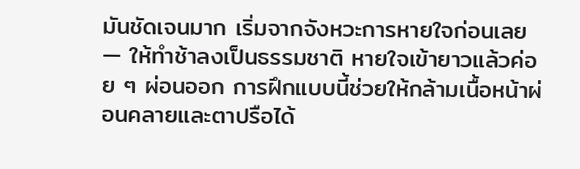มันชัดเจนมาก เริ่มจากจังหวะการหายใจก่อนเลย — ให้ทำช้าลงเป็นธรรมชาติ หายใจเข้ายาวแล้วค่อย ๆ ผ่อนออก การฝึกแบบนี้ช่วยให้กล้ามเนื้อหน้าผ่อนคลายและตาปรือได้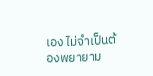เอง ไม่จำเป็นต้องพยายาม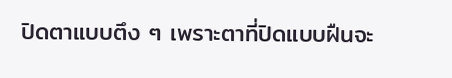ปิดตาแบบตึง ๆ เพราะตาที่ปิดแบบฝืนจะ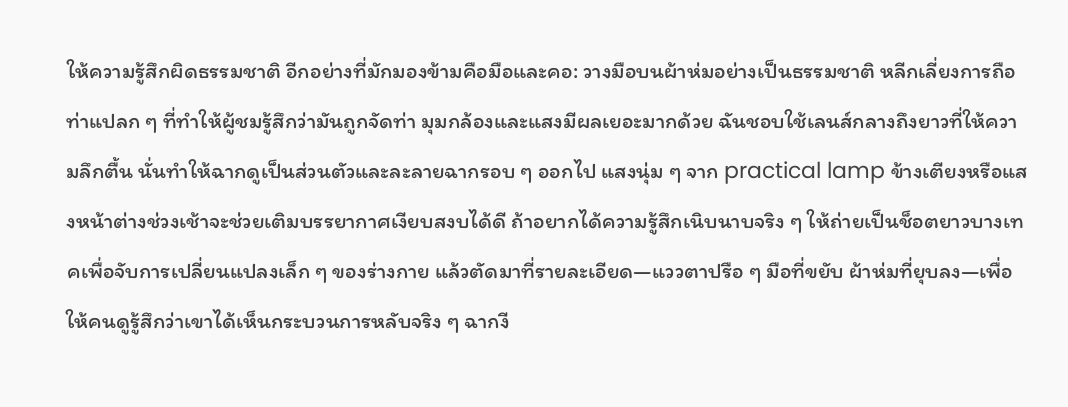ให้ความรู้สึกผิดธรรมชาติ อีกอย่างที่มักมองข้ามคือมือและคอ: วางมือบนผ้าห่มอย่างเป็นธรรมชาติ หลีกเลี่ยงการถือท่าแปลก ๆ ที่ทำให้ผู้ชมรู้สึกว่ามันถูกจัดท่า มุมกล้องและแสงมีผลเยอะมากด้วย ฉันชอบใช้เลนส์กลางถึงยาวที่ให้ความลึกตื้น นั่นทำให้ฉากดูเป็นส่วนตัวและละลายฉากรอบ ๆ ออกไป แสงนุ่ม ๆ จาก practical lamp ข้างเตียงหรือแสงหน้าต่างช่วงเช้าจะช่วยเติมบรรยากาศเงียบสงบได้ดี ถ้าอยากได้ความรู้สึกเนิบนาบจริง ๆ ให้ถ่ายเป็นช็อตยาวบางเทคเพื่อจับการเปลี่ยนแปลงเล็ก ๆ ของร่างกาย แล้วตัดมาที่รายละเอียด—แววตาปรือ ๆ มือที่ขยับ ผ้าห่มที่ยุบลง—เพื่อให้คนดูรู้สึกว่าเขาได้เห็นกระบวนการหลับจริง ๆ ฉากงี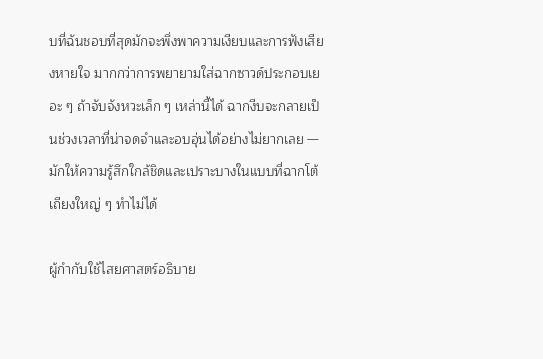บที่ฉันชอบที่สุดมักจะพึ่งพาความเงียบและการฟังเสียงหายใจ มากกว่าการพยายามใส่ฉากซาวด์ประกอบเยอะ ๆ ถ้าจับจังหวะเล็ก ๆ เหล่านี้ได้ ฉากงีบจะกลายเป็นช่วงเวลาที่น่าจดจำและอบอุ่นได้อย่างไม่ยากเลย — มักให้ความรู้สึกใกล้ชิดและเปราะบางในแบบที่ฉากโต้เถียงใหญ่ ๆ ทำไม่ได้

ผู้กำกับใช้ไสยศาสตร์อธิบาย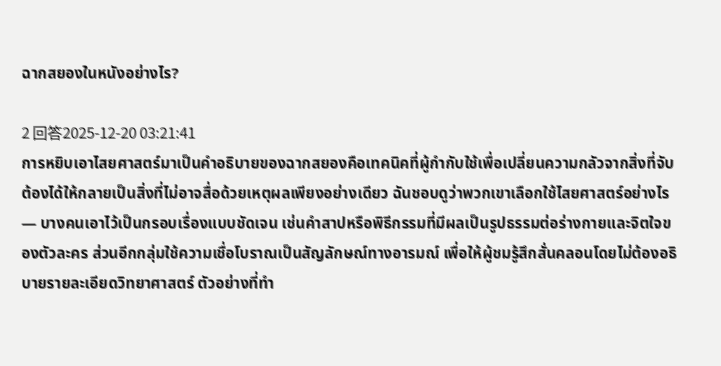ฉากสยองในหนังอย่างไร?

2 回答2025-12-20 03:21:41
การหยิบเอาไสยศาสตร์มาเป็นคำอธิบายของฉากสยองคือเทคนิคที่ผู้กำกับใช้เพื่อเปลี่ยนความกลัวจากสิ่งที่จับต้องได้ให้กลายเป็นสิ่งที่ไม่อาจสื่อด้วยเหตุผลเพียงอย่างเดียว ฉันชอบดูว่าพวกเขาเลือกใช้ไสยศาสตร์อย่างไร — บางคนเอาไว้เป็นกรอบเรื่องแบบชัดเจน เช่นคำสาปหรือพิธีกรรมที่มีผลเป็นรูปธรรมต่อร่างกายและจิตใจของตัวละคร ส่วนอีกกลุ่มใช้ความเชื่อโบราณเป็นสัญลักษณ์ทางอารมณ์ เพื่อให้ผู้ชมรู้สึกสั่นคลอนโดยไม่ต้องอธิบายรายละเอียดวิทยาศาสตร์ ตัวอย่างที่ทำ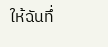ให้ฉันทึ่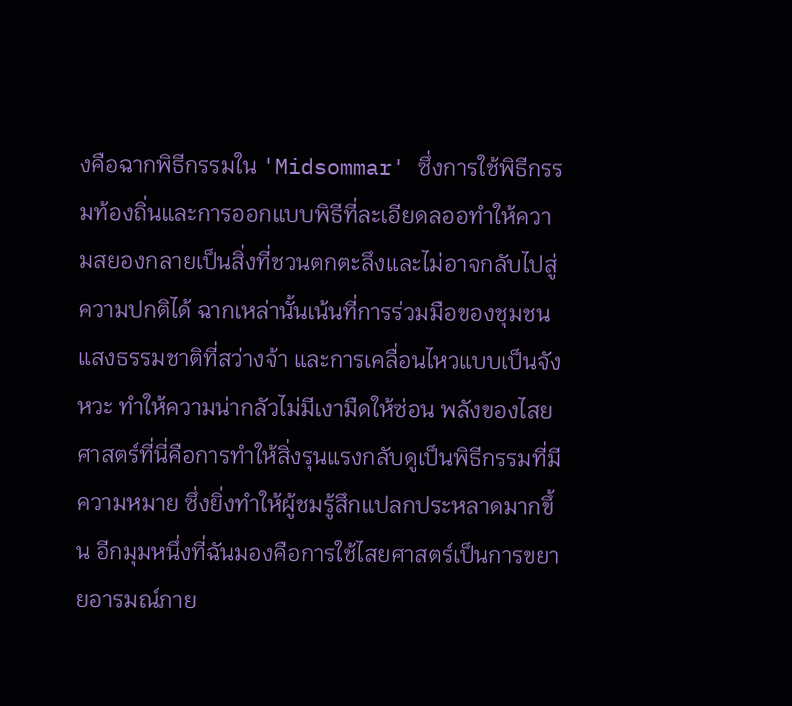งคือฉากพิธีกรรมใน 'Midsommar' ซึ่งการใช้พิธีกรรมท้องถิ่นและการออกแบบพิธีที่ละเอียดลออทำให้ความสยองกลายเป็นสิ่งที่ชวนตกตะลึงและไม่อาจกลับไปสู่ความปกติได้ ฉากเหล่านั้นเน้นที่การร่วมมือของชุมชน แสงธรรมชาติที่สว่างจ้า และการเคลื่อนไหวแบบเป็นจังหวะ ทำให้ความน่ากลัวไม่มีเงามืดให้ซ่อน พลังของไสยศาสตร์ที่นี่คือการทำให้สิ่งรุนแรงกลับดูเป็นพิธีกรรมที่มีความหมาย ซึ่งยิ่งทำให้ผู้ชมรู้สึกแปลกประหลาดมากขึ้น อีกมุมหนึ่งที่ฉันมองคือการใช้ไสยศาสตร์เป็นการขยายอารมณ์ภาย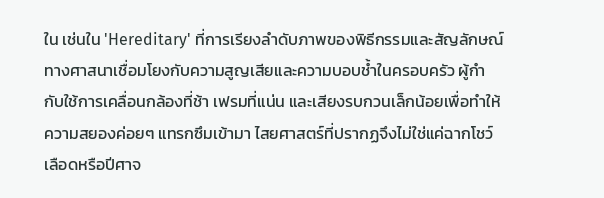ใน เช่นใน 'Hereditary' ที่การเรียงลำดับภาพของพิธีกรรมและสัญลักษณ์ทางศาสนาเชื่อมโยงกับความสูญเสียและความบอบช้ำในครอบครัว ผู้กำกับใช้การเคลื่อนกล้องที่ช้า เฟรมที่แน่น และเสียงรบกวนเล็กน้อยเพื่อทำให้ความสยองค่อยๆ แทรกซึมเข้ามา ไสยศาสตร์ที่ปรากฏจึงไม่ใช่แค่ฉากโชว์เลือดหรือปีศาจ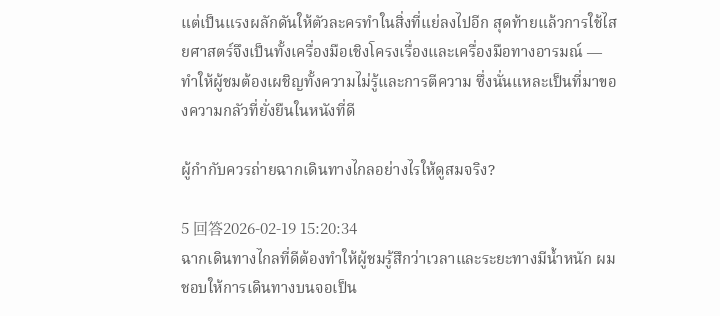แต่เป็นแรงผลักดันให้ตัวละครทำในสิ่งที่แย่ลงไปอีก สุดท้ายแล้วการใช้ไสยศาสตร์จึงเป็นทั้งเครื่องมือเชิงโครงเรื่องและเครื่องมือทางอารมณ์ — ทำให้ผู้ชมต้องเผชิญทั้งความไม่รู้และการตีความ ซึ่งนั่นแหละเป็นที่มาของความกลัวที่ยั่งยืนในหนังที่ดี

ผู้กำกับควรถ่ายฉากเดินทางไกลอย่างไรให้ดูสมจริง?

5 回答2026-02-19 15:20:34
ฉากเดินทางไกลที่ดีต้องทำให้ผู้ชมรู้สึกว่าเวลาและระยะทางมีน้ำหนัก ผมชอบให้การเดินทางบนจอเป็น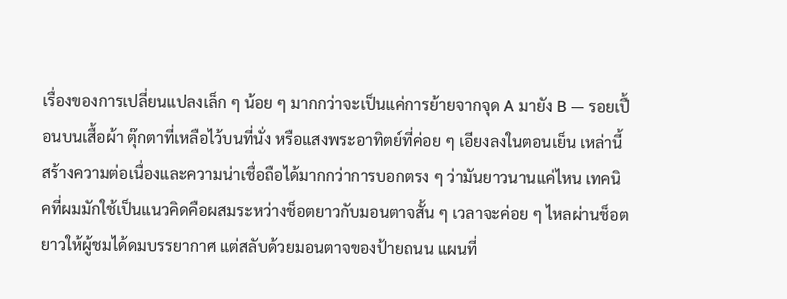เรื่องของการเปลี่ยนแปลงเล็ก ๆ น้อย ๆ มากกว่าจะเป็นแค่การย้ายจากจุด A มายัง B — รอยเปื้อนบนเสื้อผ้า ตุ๊กตาที่เหลือไว้บนที่นั่ง หรือแสงพระอาทิตย์ที่ค่อย ๆ เอียงลงในตอนเย็น เหล่านี้สร้างความต่อเนื่องและความน่าเชื่อถือได้มากกว่าการบอกตรง ๆ ว่ามันยาวนานแค่ไหน เทคนิคที่ผมมักใช้เป็นแนวคิดคือผสมระหว่างช็อตยาวกับมอนตาจสั้น ๆ เวลาจะค่อย ๆ ไหลผ่านช็อตยาวให้ผู้ชมได้ดมบรรยากาศ แต่สลับด้วยมอนตาจของป้ายถนน แผนที่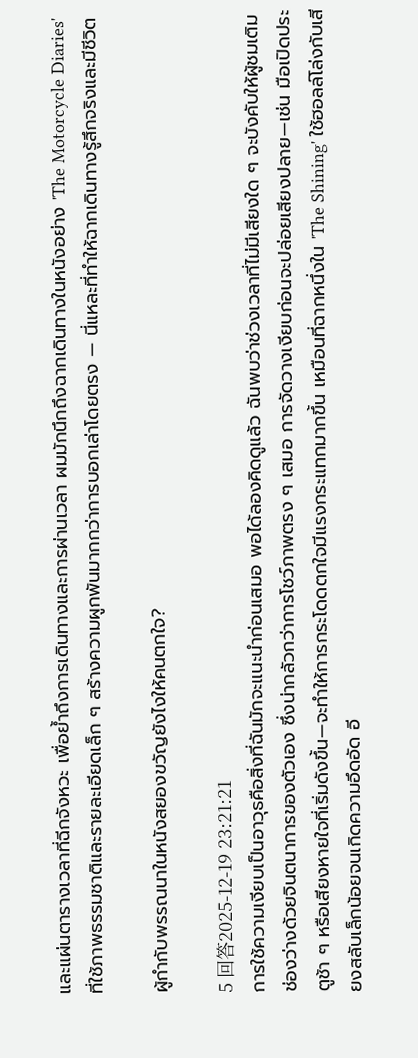และแผ่นตารางเวลาที่ฉีกจังหวะ เพื่อย้ำถึงการเดินทางและการผ่านเวลา ผมมักนึกถึงฉากเดินทางในหนังอย่าง 'The Motorcycle Diaries' ที่ใช้ภาพธรรมชาติและรายละเอียดเล็ก ๆ สร้างความผูกพันมากกว่าการบอกเล่าโดยตรง — นี่แหละที่ทำให้ฉากเดินทางรู้สึกจริงและมีชีวิต

ผู้กำกับพรรณนาในหนังสยองขวัญยังไงให้คนตกใจ?

5 回答2025-12-19 23:21:21
การใช้ความเงียบเป็นอาวุธคือสิ่งที่ฉันมักจะแนะนำก่อนเสมอ พอได้ลองคิดดูแล้ว ฉันพบว่าช่วงเวลาที่ไม่มีเสียงใด ๆ จะบังคับให้ผู้ชมเติมช่องว่างด้วยจินตนาการของตัวเอง ซึ่งน่ากลัวกว่าการโชว์ภาพตรง ๆ เสมอ การจัดวางเงียบก่อนจะปล่อยเสียงปลาย—เช่น มือเปิดประตูช้า ๆ หรือเสียงหายใจที่เริ่มดังขึ้น—จะทำให้การกระโดดตกใจมีแรงกระแทกมากขึ้น เหมือนที่ฉากหนึ่งใน 'The Shining' ใช้ฮอลล์โล่งกับเสียงสลับเล็กน้อยจนเกิดความอึดอัด อี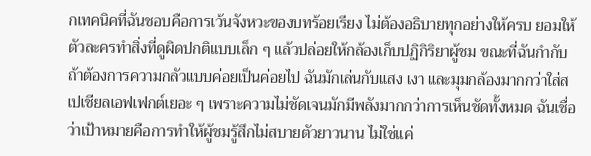กเทคนิคที่ฉันชอบคือการเว้นจังหวะของบทร้อยเรียง ไม่ต้องอธิบายทุกอย่างให้ครบ ยอมให้ตัวละครทำสิ่งที่ดูผิดปกติแบบเล็ก ๆ แล้วปล่อยให้กล้องเก็บปฏิกิริยาผู้ชม ขณะที่ฉันกำกับถ้าต้องการความกลัวแบบค่อยเป็นค่อยไป ฉันมักเล่นกับแสง เงา และมุมกล้องมากกว่าใส่สเปเชียลเอฟเฟกต์เยอะ ๆ เพราะความไม่ชัดเจนมักมีพลังมากกว่าการเห็นชัดทั้งหมด ฉันเชื่อว่าเป้าหมายคือการทำให้ผู้ชมรู้สึกไม่สบายตัวยาวนาน ไม่ใช่แค่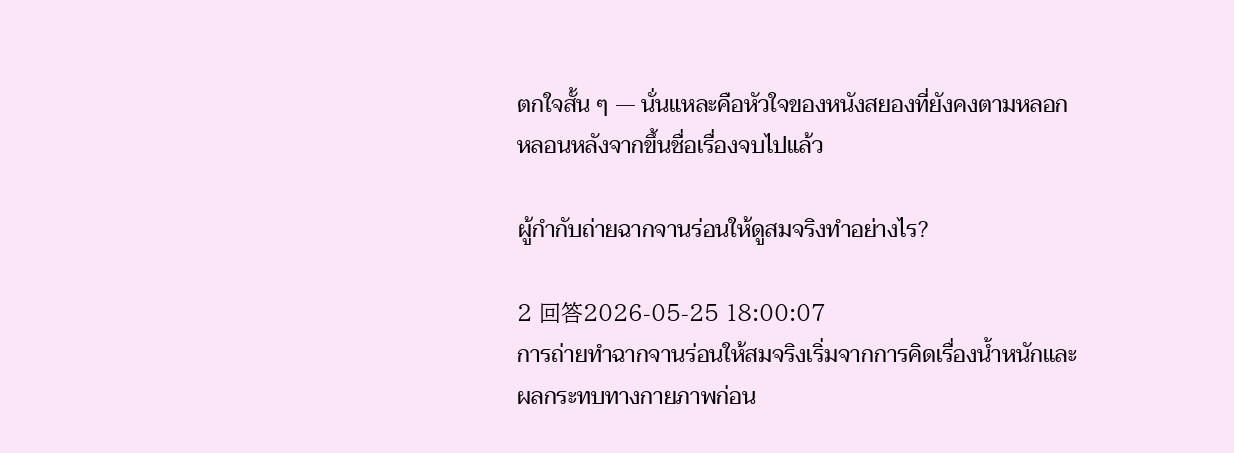ตกใจสั้น ๆ — นั่นแหละคือหัวใจของหนังสยองที่ยังคงตามหลอกหลอนหลังจากขึ้นชื่อเรื่องจบไปแล้ว

ผู้กำกับถ่ายฉากจานร่อนให้ดูสมจริงทำอย่างไร?

2 回答2026-05-25 18:00:07
การถ่ายทำฉากจานร่อนให้สมจริงเริ่มจากการคิดเรื่องน้ำหนักและผลกระทบทางกายภาพก่อน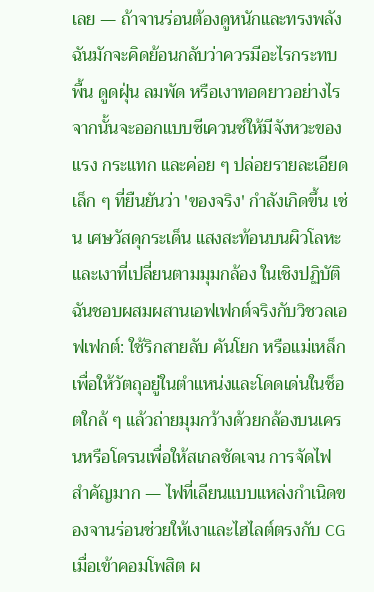เลย — ถ้าจานร่อนต้องดูหนักและทรงพลัง ฉันมักจะคิดย้อนกลับว่าควรมีอะไรกระทบพื้น ดูดฝุ่น ลมพัด หรือเงาทอดยาวอย่างไร จากนั้นจะออกแบบซีเควนซ์ให้มีจังหวะของแรง กระแทก และค่อย ๆ ปล่อยรายละเอียดเล็ก ๆ ที่ยืนยันว่า 'ของจริง' กำลังเกิดขึ้น เช่น เศษวัสดุกระเด็น แสงสะท้อนบนผิวโลหะ และเงาที่เปลี่ยนตามมุมกล้อง ในเชิงปฏิบัติ ฉันชอบผสมผสานเอฟเฟกต์จริงกับวิชวลเอฟเฟกต์: ใช้ริกสายลับ คันโยก หรือแม่เหล็กเพื่อให้วัตถุอยู่ในตำแหน่งและโดดเด่นในช็อตใกล้ ๆ แล้วถ่ายมุมกว้างด้วยกล้องบนเครนหรือโดรนเพื่อให้สเกลชัดเจน การจัดไฟสำคัญมาก — ไฟที่เลียนแบบแหล่งกำเนิดของจานร่อนช่วยให้เงาและไฮไลต์ตรงกับ CG เมื่อเข้าคอมโพสิต ผ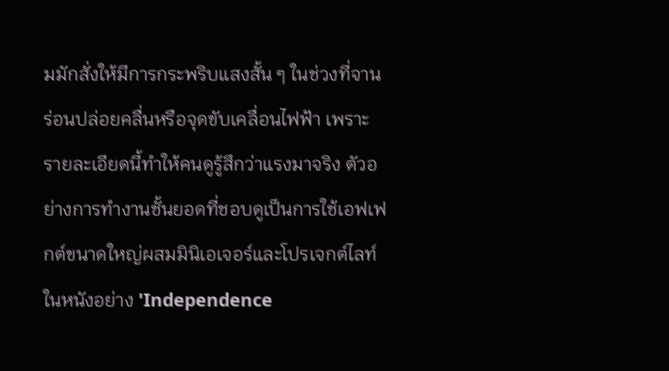มมักสั่งให้มีการกระพริบแสงสั้น ๆ ในช่วงที่จานร่อนปล่อยคลื่นหรือจุดขับเคลื่อนไฟฟ้า เพราะรายละเอียดนี้ทำให้คนดูรู้สึกว่าแรงมาจริง ตัวอย่างการทำงานชั้นยอดที่ชอบดูเป็นการใช้เอฟเฟกต์ขนาดใหญ่ผสมมินิเอเจอร์และโปรเจกต์ไลท์ในหนังอย่าง 'Independence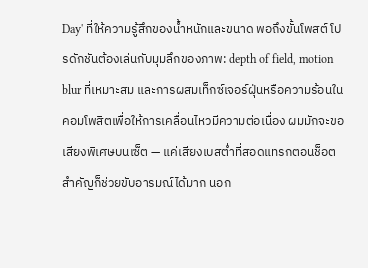Day' ที่ให้ความรู้สึกของน้ำหนักและขนาด พอถึงขั้นโพสต์ โปรดักชันต้องเล่นกับมุมลึกของภาพ: depth of field, motion blur ที่เหมาะสม และการผสมเท็กซ์เจอร์ฝุ่นหรือความร้อนในคอมโพสิตเพื่อให้การเคลื่อนไหวมีความต่อเนื่อง ผมมักจะขอเสียงพิเศษบนเซ็ต — แค่เสียงเบสต่ำที่สอดแทรกตอนช็อตสำคัญก็ช่วยขับอารมณ์ได้มาก นอก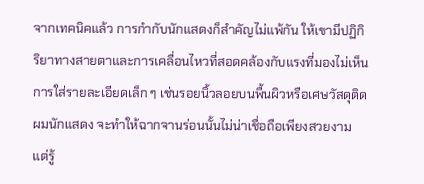จากเทคนิคแล้ว การกำกับนักแสดงก็สำคัญไม่แพ้กัน ให้เขามีปฏิกิริยาทางสายตาและการเคลื่อนไหวที่สอดคล้องกับแรงที่มองไม่เห็น การใส่รายละเอียดเล็ก ๆ เช่นรอยนิ้วลอยบนพื้นผิวหรือเศษวัสดุติดผมนักแสดง จะทำให้ฉากจานร่อนนั้นไม่น่าเชื่อถือเพียงสวยงาม แต่รู้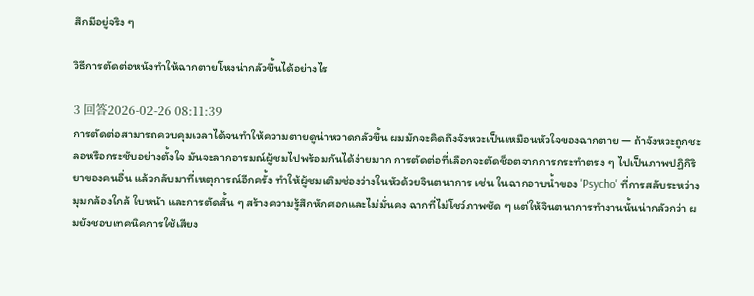สึกมีอยู่จริง ๆ

วิธีการตัดต่อหนังทำให้ฉากตายโหงน่ากลัวขึ้นได้อย่างไร

3 回答2026-02-26 08:11:39
การตัดต่อสามารถควบคุมเวลาได้จนทำให้ความตายดูน่าหวาดกลัวขึ้น ผมมักจะคิดถึงจังหวะเป็นเหมือนหัวใจของฉากตาย — ถ้าจังหวะถูกชะลอหรือกระชับอย่างตั้งใจ มันจะลากอารมณ์ผู้ชมไปพร้อมกันได้ง่ายมาก การตัดต่อที่เลือกจะตัดช็อตจากการกระทำตรง ๆ ไปเป็นภาพปฏิกิริยาของคนอื่น แล้วกลับมาที่เหตุการณ์อีกครั้ง ทำให้ผู้ชมเติมช่องว่างในหัวด้วยจินตนาการ เช่น ในฉากอาบน้ำของ 'Psycho' ที่การสลับระหว่างมุมกล้องใกล้ ใบหน้า และการตัดสั้น ๆ สร้างความรู้สึกหักศอกและไม่มั่นคง ฉากที่ไม่โชว์ภาพชัด ๆ แต่ให้จินตนาการทำงานนั้นน่ากลัวกว่า ผมยังชอบเทคนิคการใช้เสียง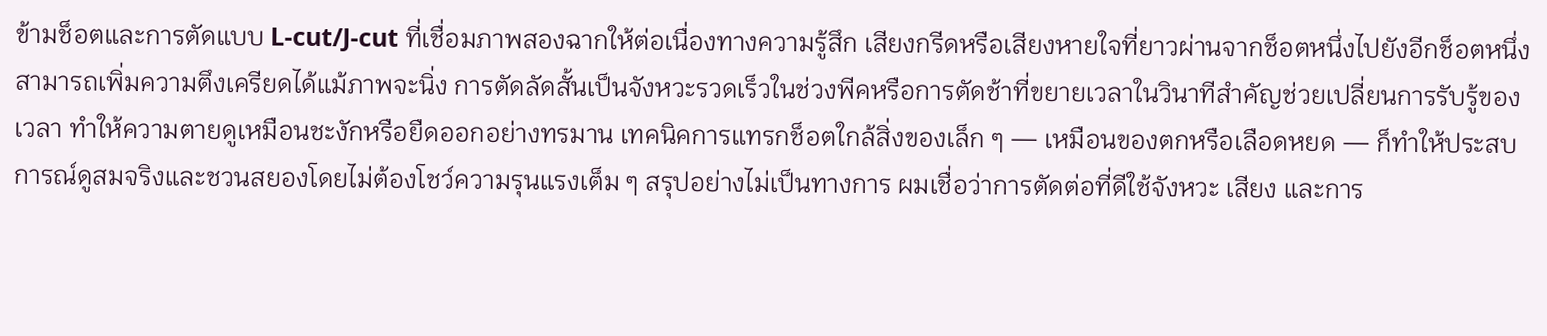ข้ามช็อตและการตัดแบบ L-cut/J-cut ที่เชื่อมภาพสองฉากให้ต่อเนื่องทางความรู้สึก เสียงกรีดหรือเสียงหายใจที่ยาวผ่านจากช็อตหนึ่งไปยังอีกช็อตหนึ่ง สามารถเพิ่มความตึงเครียดได้แม้ภาพจะนิ่ง การตัดลัดสั้นเป็นจังหวะรวดเร็วในช่วงพีคหรือการตัดช้าที่ขยายเวลาในวินาทีสำคัญช่วยเปลี่ยนการรับรู้ของเวลา ทำให้ความตายดูเหมือนชะงักหรือยืดออกอย่างทรมาน เทคนิคการแทรกช็อตใกล้สิ่งของเล็ก ๆ — เหมือนของตกหรือเลือดหยด — ก็ทำให้ประสบการณ์ดูสมจริงและชวนสยองโดยไม่ต้องโชว์ความรุนแรงเต็ม ๆ สรุปอย่างไม่เป็นทางการ ผมเชื่อว่าการตัดต่อที่ดีใช้จังหวะ เสียง และการ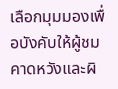เลือกมุมมองเพื่อบังคับให้ผู้ชมคาดหวังและผิ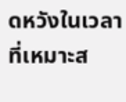ดหวังในเวลาที่เหมาะส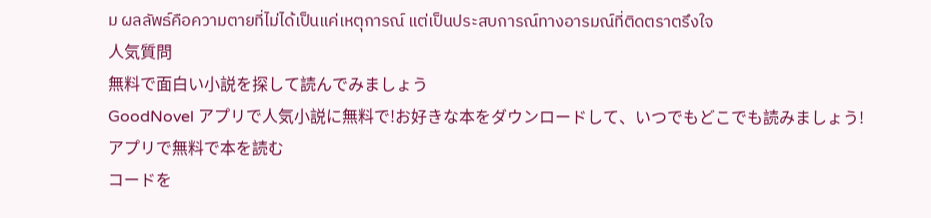ม ผลลัพธ์คือความตายที่ไม่ได้เป็นแค่เหตุการณ์ แต่เป็นประสบการณ์ทางอารมณ์ที่ติดตราตรึงใจ
人気質問
無料で面白い小説を探して読んでみましょう
GoodNovel アプリで人気小説に無料で!お好きな本をダウンロードして、いつでもどこでも読みましょう!
アプリで無料で本を読む
コードを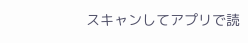スキャンしてアプリで読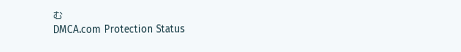む
DMCA.com Protection Status